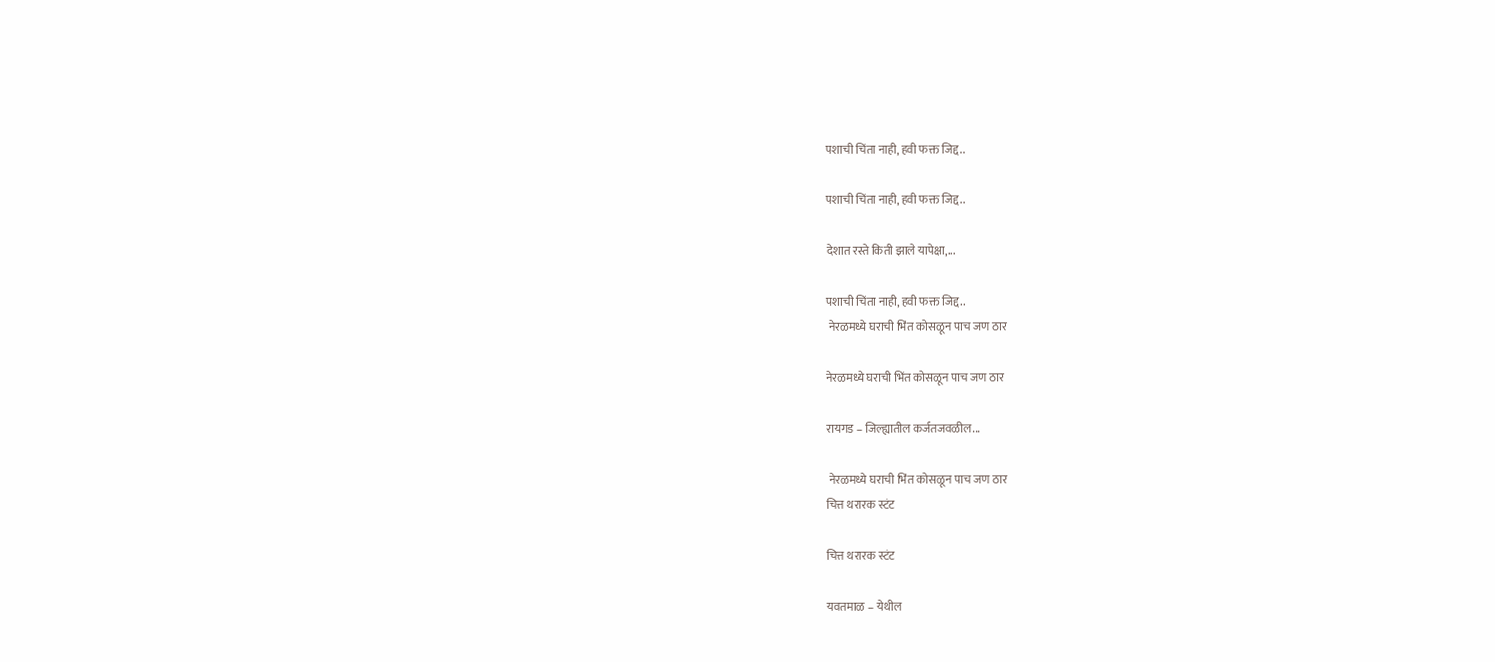पशाची चिंता नाही, हवी फक्त जिद्द..

पशाची चिंता नाही, हवी फक्त जिद्द..

देशात रस्ते किती झाले यापेक्षा,...

पशाची चिंता नाही, हवी फक्त जिद्द..
 नेरळमध्ये घराची भिंत कोसळून पाच जण ठार

नेरळमध्ये घराची भिंत कोसळून पाच जण ठार

रायगड – जिल्ह्यातील कर्जतजवळील...

 नेरळमध्ये घराची भिंत कोसळून पाच जण ठार
चित्त थरारक स्टंट

चित्त थरारक स्टंट

यवतमाळ – येथील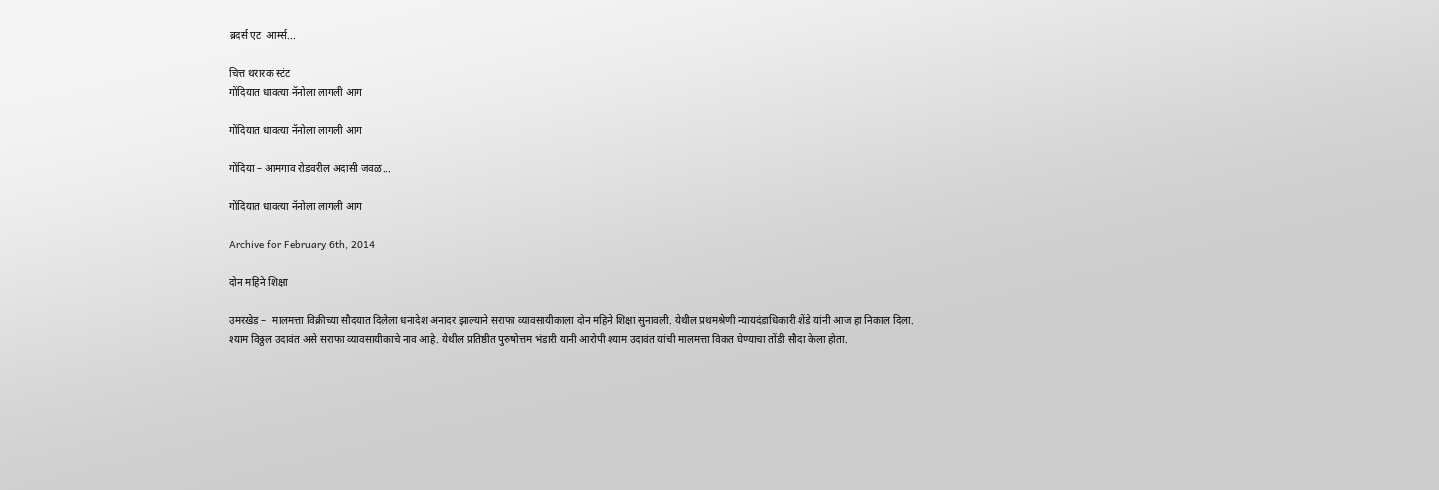ब्रदर्स एट  आर्म्स...

चित्त थरारक स्टंट
गोंदियात धावत्या नॅनोला लागली आग

गोंदियात धावत्या नॅनोला लागली आग

गोंदिया – आमगाव रोडवरील अदासी जवळ...

गोंदियात धावत्या नॅनोला लागली आग

Archive for February 6th, 2014

दोन महिने शिक्षा

उमरखेड –  मालमत्ता विक्रीच्या सौदयात दिलेला धनादेश अनादर झाल्याने सराफा व्यावसायीकाला दोन महिने शिक्षा सुनावली. येथील प्रथमश्रेणी न्यायदंडाधिकारी शेंडे यांनी आज हा निकाल दिला.
श्याम विठ्ठल उदावंत असे सराफा व्यावसायीकाचे नाव आहे. येथील प्रतिष्ठीत पुरुषोत्तम भंडारी यानी आरोपी श्याम उदावंत यांची मालमत्ता विकत घेण्याचा तोंडी सौदा केला होता.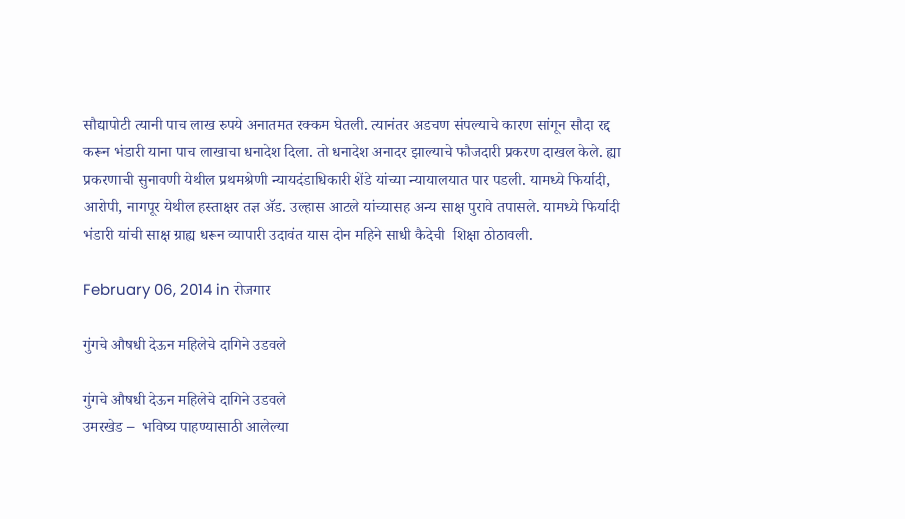सौद्यापोटी त्यानी पाच लाख रुपये अनातमत रक्कम घेतली. त्यानंतर अडचण संपल्याचे कारण सांगून सौदा रद्द करून भंडारी याना पाच लाखाचा धनादेश दिला. तो धनादेश अनादर झाल्याचे फौजदारी प्रकरण दाखल केले. ह्या प्रकरणाची सुनावणी येथील प्रथमश्रेणी न्यायदंडाधिकारी शेंडे यांच्या न्यायालयात पार पडली. यामध्ये फिर्यादी, आरोपी, नागपूर येथील हस्ताक्षर तज्ञ अ‍ॅड. उल्हास आटले यांच्यासह अन्य साक्ष पुरावे तपासले. यामध्ये फिर्यादी भंडारी यांची साक्ष ग्राह्य धरून व्यापारी उदावंत यास दोन महिने साधी कैदेची  शिक्षा ठोठावली.

February 06, 2014 in रोजगार

गुंगचे औषधी देऊन महिलेचे दागिने उडवले

गुंगचे औषधी देऊन महिलेचे दागिने उडवले
उमरखेड –  भविष्य पाहण्यासाठी आलेल्या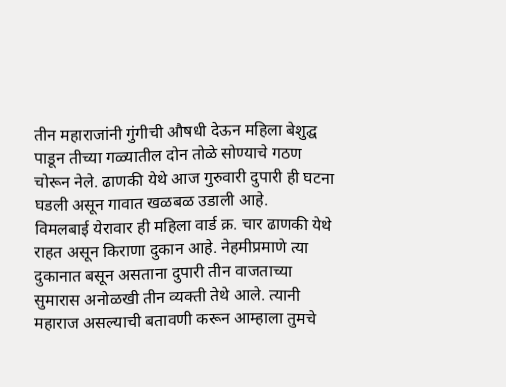तीन महाराजांनी गुंगीची औषधी देऊन महिला बेशुद्घ पाडून तीच्या गळ्यातील दोन तोळे सोण्याचे गठण चोरून नेले. ढाणकी येथे आज गुरुवारी दुपारी ही घटना घडली असून गावात खळबळ उडाली आहे.
विमलबाई येरावार ही महिला वार्ड क्र. चार ढाणकी येथे  राहत असून किराणा दुकान आहे. नेहमीप्रमाणे त्या दुकानात बसून असताना दुपारी तीन वाजताच्या सुमारास अनोळखी तीन व्यक्ती तेथे आले. त्यानी महाराज असल्याची बतावणी करून आम्हाला तुमचे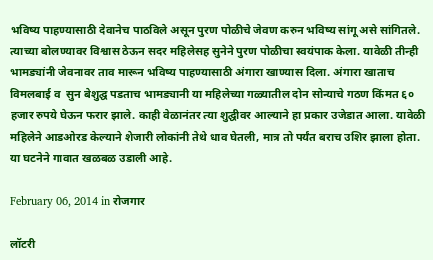भविष्य पाहण्यासाठी देवानेच पाठविले असून पुरण पोळीचे जेवण करुन भविष्य सांगू असे सांगितले. त्याच्या बोलण्यावर विश्वास ठेऊन सदर महिलेसह सुनेने पुरण पोळीचा स्वयंपाक केला. यावेळी तीन्ही भामड्यांनी जेवनावर ताव मारून भविष्य पाहण्यासाठी अंगारा खाण्यास दिला. अंगारा खाताच विमलबाई व  सुन बेशुद्घ पडताच भामड्यानी या महिलेच्या गळ्यातील दोन सोन्याचे गठण किंमत ६० हजार रुपये घेऊन फरार झाले. काही वेळानंतर त्या शुद्घीवर आल्याने हा प्रकार उजेडात आला. यावेळी महिलेने आडओरड केल्याने शेजारी लोकांनी तेथे धाव घेतली, मात्र तो पर्यंत बराच उशिर झाला होता. या घटनेने गावात खळबळ उडाली आहे.

February 06, 2014 in रोजगार

लॉटरी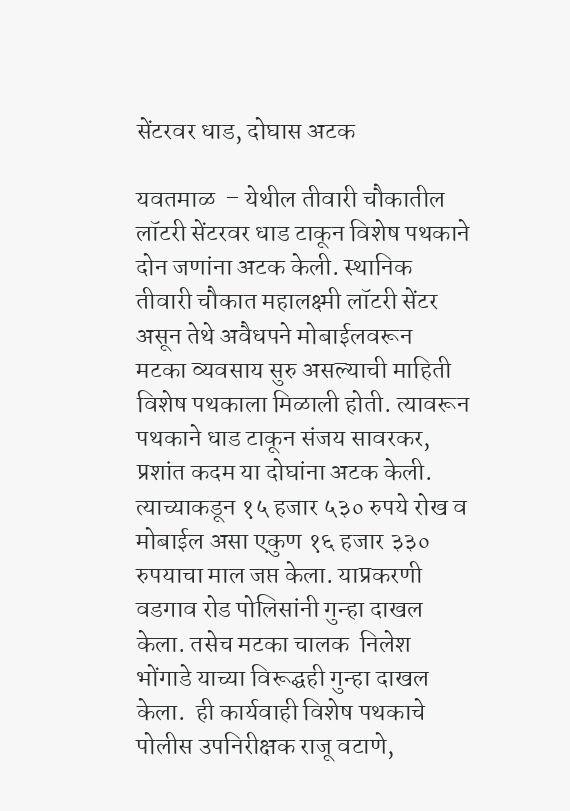सेंटरवर धाड, दोघास अटक

यवतमाळ  – येथील तीवारी चौकातील लॉटरी सेंटरवर धाड टाकून विशेष पथकाने दोन जणांना अटक केली. स्थानिक तीवारी चौकात महालक्ष्मी लॉटरी सेंटर असून तेथे अवैधपने मोबाईलवरून  मटका व्यवसाय सुरु असल्याची माहिती विशेष पथकाला मिळाली होती. त्यावरून पथकाने धाड टाकून संजय सावरकर, प्रशांत कदम या दोघांना अटक केली. त्याच्याकडून १५ हजार ५३० रुपये रोख व मोबाईल असा एकुण १६ हजार ३३० रुपयाचा माल जप्त केला. याप्रकरणी वडगाव रोड पोलिसांनी गुन्हा दाखल केला. तसेच मटका चालक  निलेश भोंगाडे याच्या विरूद्घही गुन्हा दाखल केला.  ही कार्यवाही विशेष पथकाचे पोलीस उपनिरीक्षक राजू वटाणे,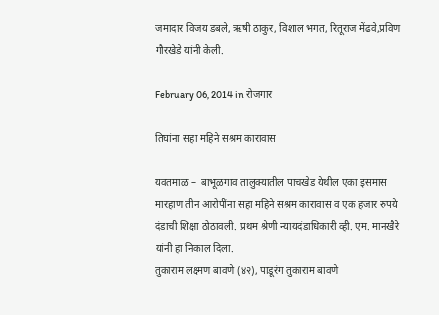जमादार विजय डबले, ऋषी ठाकुर, विशाल भगत, रितूराज मेंढवे,प्रविण गौरखेडे यांनी केली.

February 06, 2014 in रोजगार

तिघांना सहा महिने सश्रम कारावास

यवतमाळ –  बाभूळगाव तालुक्यातील पाचखेड येथील एका इसमास मारहाण तीन आरोपींना सहा महिने सश्रम कारावास व एक हजार रुपये दंडाची शिक्षा ठोठावली. प्रथम श्रेणी न्यायदंडाधिकारी व्ही. एम. मानखैरे यांनी हा निकाल दिला.
तुकाराम लक्ष्मण बावणे (४२), पाडूरंग तुकाराम बावणे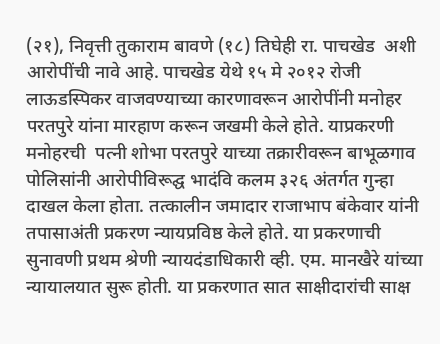(२१), निवृत्ती तुकाराम बावणे (१८) तिघेही रा. पाचखेड  अशी आरोपींची नावे आहे. पाचखेड येथे १५ मे २०१२ रोजी लाऊडस्पिकर वाजवण्याच्या कारणावरून आरोपींनी मनोहर परतपुरे यांना मारहाण करून जखमी केले होते. याप्रकरणी मनोहरची  पत्नी शोभा परतपुरे याच्या तक्रारीवरून बाभूळगाव पोलिसांनी आरोपीविरूद्घ भादंवि कलम ३२६ अंतर्गत गुन्हा  दाखल केला होता. तत्कालीन जमादार राजाभाप बंकेवार यांनी  तपासाअंती प्रकरण न्यायप्रविष्ठ केले होते. या प्रकरणाची सुनावणी प्रथम श्रेणी न्यायदंडाधिकारी व्ही. एम. मानखैरे यांच्या न्यायालयात सुरू होती. या प्रकरणात सात साक्षीदारांची साक्ष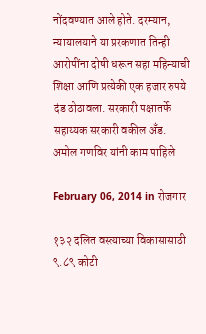नोंदवण्यात आले होते. दरम्यान, न्यायालयाने या प्ररकणात तिन्ही आरोपींना दोषी धरून सहा महिन्याची शिक्षा आणि प्रत्येकी एक हजार रुपये दंड ठोठावला. सरकारी पक्षातर्फे सहाय्यक सरकारी वकील अँड. अमोल गणविर यांनी काम पाहिले

February 06, 2014 in रोजगार

१३२ दलित वस्त्याच्या विकासासाठी ९.८९ कोटी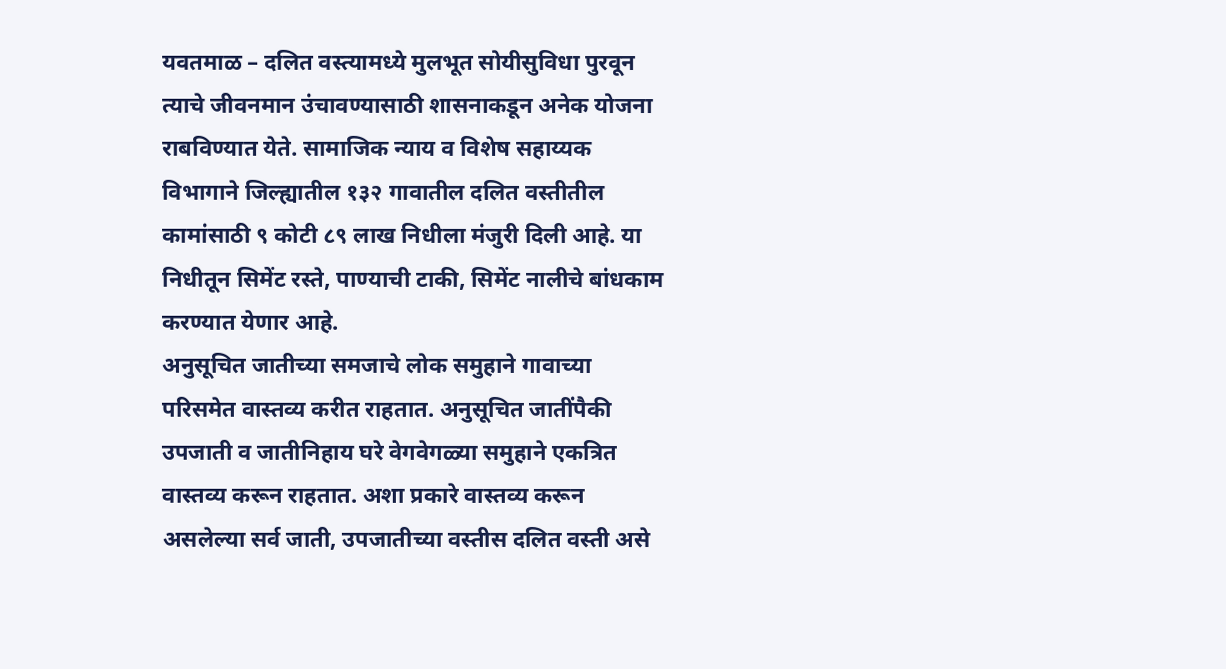यवतमाळ – दलित वस्त्यामध्ये मुलभूत सोयीसुविधा पुरवून त्याचे जीवनमान उंचावण्यासाठी शासनाकडून अनेक योजना राबविण्यात येते. सामाजिक न्याय व विशेष सहाय्यक विभागाने जिल्ह्यातील १३२ गावातील दलित वस्तीतील कामांसाठी ९ कोटी ८९ लाख निधीला मंजुरी दिली आहे. या निधीतून सिमेंट रस्ते, पाण्याची टाकी, सिमेंट नालीचे बांधकाम करण्यात येणार आहे.
अनुसूचित जातीच्या समजाचे लोक समुहाने गावाच्या परिसमेत वास्तव्य करीत राहतात. अनुसूचित जातींपैकी उपजाती व जातीनिहाय घरे वेगवेगळ्या समुहाने एकत्रित वास्तव्य करून राहतात. अशा प्रकारे वास्तव्य करून असलेल्या सर्व जाती, उपजातीच्या वस्तीस दलित वस्ती असे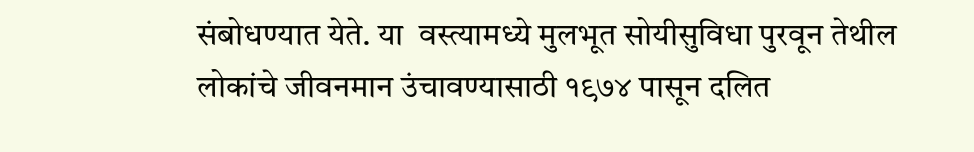संबोधण्यात येते. या  वस्त्यामध्ये मुलभूत सोयीसुविधा पुरवून तेथील लोकांचे जीवनमान उंचावण्यासाठी १९७४ पासून दलित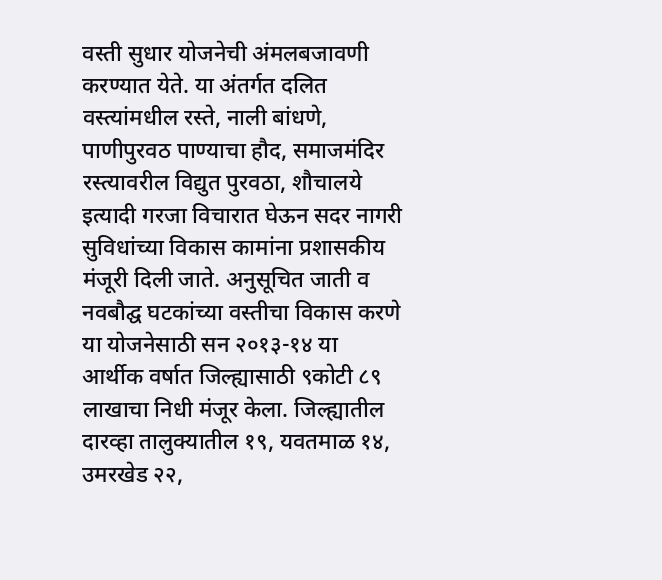वस्ती सुधार योजनेची अंमलबजावणी करण्यात येते. या अंतर्गत दलित वस्त्यांमधील रस्ते, नाली बांधणे, पाणीपुरवठ पाण्याचा हौद, समाजमंदिर रस्त्यावरील विद्युत पुरवठा, शौचालये इत्यादी गरजा विचारात घेऊन सदर नागरी सुविधांच्या विकास कामांना प्रशासकीय मंजूरी दिली जाते. अनुसूचित जाती व नवबौद्घ घटकांच्या वस्तीचा विकास करणे या योजनेसाठी सन २०१३-१४ या  आर्थीक वर्षात जिल्ह्यासाठी ९कोटी ८९ लाखाचा निधी मंजूर केला. जिल्ह्यातील दारव्हा तालुक्यातील १९, यवतमाळ १४, उमरखेड २२,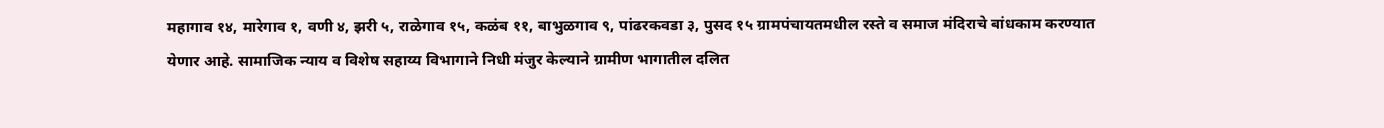महागाव १४, मारेगाव १, वणी ४, झरी ५, राळेगाव १५, कळंब ११, बाभुळगाव ९, पांढरकवडा ३, पुसद १५ ग्रामपंचायतमधील रस्ते व समाज मंदिराचे बांधकाम करण्यात येणार आहे. सामाजिक न्याय व विशेष सहाय्य विभागाने निधी मंजुर केल्याने ग्रामीण भागातील दलित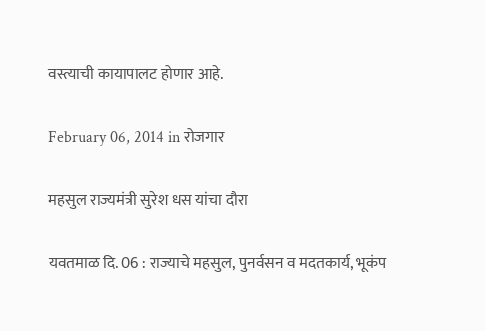वस्त्याची कायापालट होणार आहे.

February 06, 2014 in रोजगार

महसुल राज्यमंत्री सुरेश धस यांचा दौरा

यवतमाळ दि. 06 : राज्याचे महसुल, पुनर्वसन व मदतकार्य, भूकंप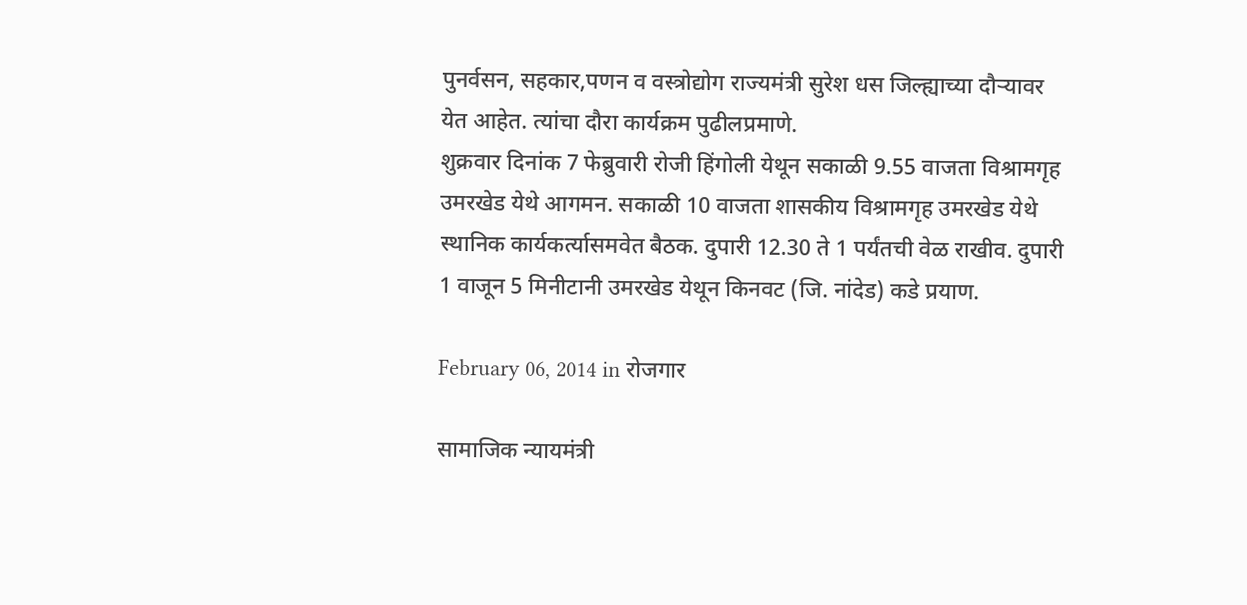पुनर्वसन, सहकार,पणन व वस्त्रोद्योग राज्यमंत्री सुरेश धस जिल्ह्याच्या दौऱ्यावर येत आहेत. त्यांचा दौरा कार्यक्रम पुढीलप्रमाणे.
शुक्रवार दिनांक 7 फेब्रुवारी रोजी हिंगोली येथून सकाळी 9.55 वाजता विश्रामगृह उमरखेड येथे आगमन. सकाळी 10 वाजता शासकीय विश्रामगृह उमरखेड येथे स्थानिक कार्यकर्त्यासमवेत बैठक. दुपारी 12.30 ते 1 पर्यंतची वेळ राखीव. दुपारी 1 वाजून 5 मिनीटानी उमरखेड येथून किनवट (जि. नांदेड) कडे प्रयाण.

February 06, 2014 in रोजगार

सामाजिक न्यायमंत्री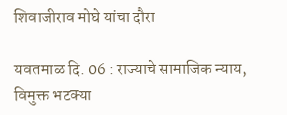शिवाजीराव मोघे यांचा दौरा

यवतमाळ दि. 06 : राज्याचे सामाजिक न्याय, विमुक्त भटक्या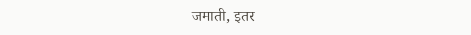जमाती, इतर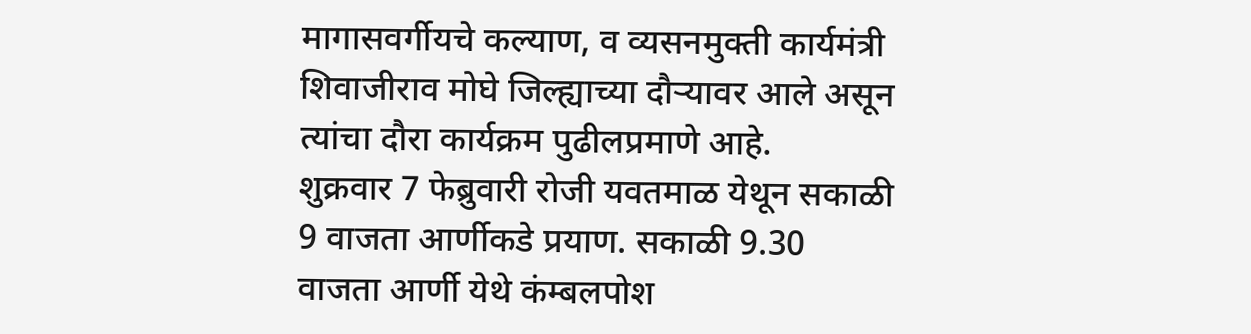मागासवर्गीयचे कल्याण, व व्यसनमुक्ती कार्यमंत्री शिवाजीराव मोघे जिल्ह्याच्या दौऱ्यावर आले असून त्यांचा दौरा कार्यक्रम पुढीलप्रमाणे आहे.
शुक्रवार 7 फेब्रुवारी रोजी यवतमाळ येथून सकाळी 9 वाजता आर्णीकडे प्रयाण. सकाळी 9.30 वाजता आर्णी येथे कंम्बलपोश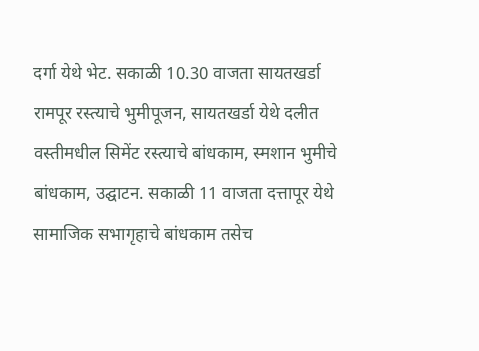दर्गा येथे भेट. सकाळी 10.30 वाजता सायतखर्डा रामपूर रस्त्याचे भुमीपूजन, सायतखर्डा येथे दलीत वस्तीमधील सिमेंट रस्त्याचे बांधकाम, स्मशान भुमीचे बांधकाम, उद्घाटन. सकाळी 11 वाजता दत्तापूर येथे सामाजिक सभागृहाचे बांधकाम तसेच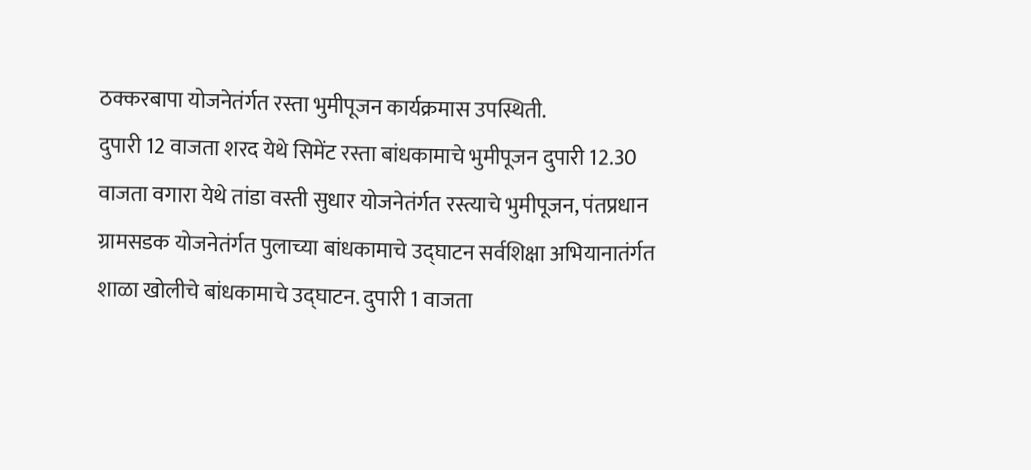ठक्करबापा योजनेतंर्गत रस्ता भुमीपूजन कार्यक्रमास उपस्थिती.
दुपारी 12 वाजता शरद येथे सिमेंट रस्ता बांधकामाचे भुमीपूजन दुपारी 12.30 वाजता वगारा येथे तांडा वस्ती सुधार योजनेतंर्गत रस्त्याचे भुमीपूजन, पंतप्रधान ग्रामसडक योजनेतंर्गत पुलाच्या बांधकामाचे उद्घाटन सर्वशिक्षा अभियानातंर्गत शाळा खोलीचे बांधकामाचे उद्घाटन. दुपारी 1 वाजता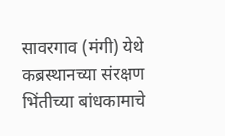सावरगाव (मंगी) येथे कब्रस्थानच्या संरक्षण भिंतीच्या बांधकामाचे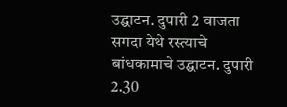उद्घाटन. दुपारी 2 वाजता सगदा येथे रस्त्याचे बांधकामाचे उद्घाटन. दुपारी 2.30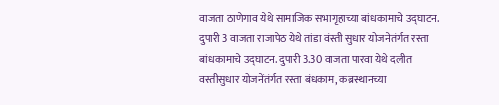वाजता ठाणेगाव येथे सामाजिक सभागृहाच्या बांधकामाचे उद्घाटन. दुपारी 3 वाजता राजापेठ येथे तांडा वंस्ती सुधार योजनेतंर्गत रस्ता बांधकामाचे उद्घाटन. दुपारी 3.30 वाजता पारवा येथे दलीत वस्तीसुधार योजनेंतंर्गत रस्ता बंधकाम, कब्रस्थानच्या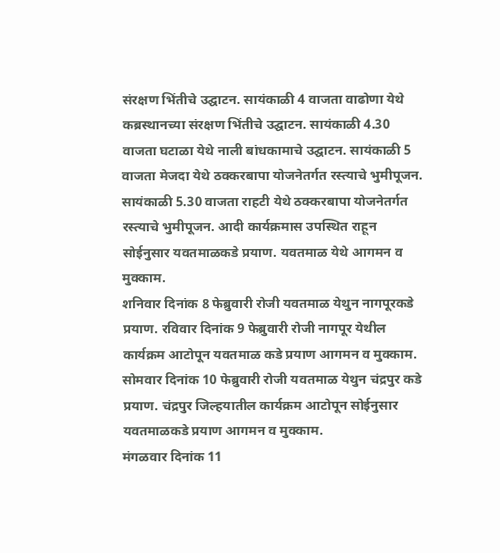संरक्षण भिंतीचे उद्घाटन. सायंकाळी 4 वाजता वाढोणा येथे कब्रस्थानच्या संरक्षण भिंतीचे उद्घाटन. सायंकाळी 4.30 वाजता घटाळा येथे नाली बांधकामाचे उद्घाटन. सायंकाळी 5 वाजता मेजदा येथे ठक्करबापा योजनेतर्गत रस्त्याचे भुमीपूजन. सायंकाळी 5.30 वाजता राहटी येथे ठक्करबापा योजनेतर्गत रस्त्याचे भुमीपूजन. आदी कार्यक्रमास उपस्थित राहून सोईनुसार यवतमाळकडे प्रयाण. यवतमाळ येथे आगमन व मुक्काम.
शनिवार दिनांक 8 फेब्रुवारी रोजी यवतमाळ येथुन नागपूरकडे प्रयाण. रविवार दिनांक 9 फेब्रुवारी रोजी नागपूर येथील कार्यक्रम आटोपून यवतमाळ कडे प्रयाण आगमन व मुक्काम.
सोमवार दिनांक 10 फेब्रुवारी रोजी यवतमाळ येथुन चंद्रपुर कडे प्रयाण. चंद्रपुर जिल्हयातील कार्यक्रम आटोपून सोईनुसार यवतमाळकडे प्रयाण आगमन व मुक्काम.
मंगळवार दिनांक 11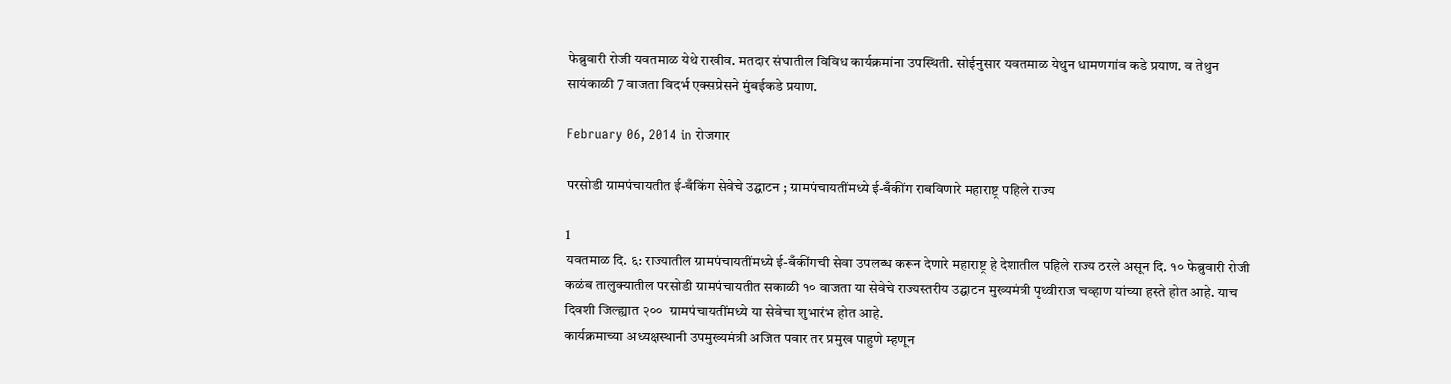फेब्रुवारी रोजी यवतमाळ येथे राखीव. मतदार संघातील विविध कार्यक्रमांना उपस्थिती. सोईनुसार यवतमाळ येथुन धामणगांव कडे प्रयाण. व तेथुन सायंकाळी 7 वाजता विदर्भ एक्सप्रेसने मुंबईकडे प्रयाण.

February 06, 2014 in रोजगार

परसोडी ग्रामपंचायतीत ई-बँकिंग सेवेचे उद्घाटन ; ग्रामपंचायतींमध्ये ई-बँकींग राबविणारे महाराष्ट्र पहिले राज्य

1
यवतमाळ दि. ६: राज्यातील ग्रामपंचायतींमध्ये ई-बँकींगची सेवा उपलब्ध करून देणारे महाराष्ट्र हे देशातील पहिले राज्य ठरले असून दि. १० फेब्रुवारी रोजी कळंब तालुक्यातील परसोडी ग्रामपंचायतीत सकाळी १० वाजता या सेवेचे राज्यस्तरीय उद्घाटन मुख्यमंत्री पृथ्वीराज चव्हाण यांच्या हस्ते होत आहे. याच दिवशी जिल्ह्यात २००  ग्रामपंचायतींमध्ये या सेवेचा शुभारंभ होत आहे.
कार्यक्रमाच्या अध्यक्षस्थानी उपमुख्यमंत्री अजित पवार तर प्रमुख पाहुणे म्हणून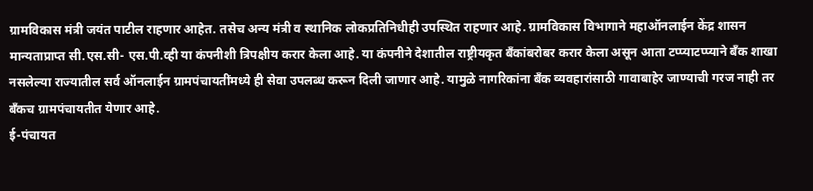ग्रामविकास मंत्री जयंत पाटील राहणार आहेत. तसेच अन्य मंत्री व स्थानिक लोकप्रतिनिधीही उपस्थित राहणार आहे. ग्रामविकास विभागाने महाऑनलाईन केंद्र शासन मान्यताप्राप्त सी.एस.सी- एस.पी.व्ही या कंपनीशी त्रिपक्षीय करार केला आहे. या कंपनीने देशातील राष्ट्रीयकृत बँकांबरोबर करार केला असून आता टप्प्याटप्प्याने बँक शाखा नसलेल्या राज्यातील सर्व ऑनलाईन ग्रामपंचायतींमध्ये ही सेवा उपलब्ध करून दिली जाणार आहे. यामुळे नागरिकांना बँक व्यवहारांसाठी गावाबाहेर जाण्याची गरज नाही तर बँकच ग्रामपंचायतीत येणार आहे.
ई-पंचायत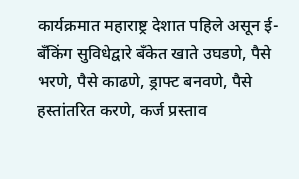कार्यक्रमात महाराष्ट्र देशात पहिले असून ई-बँकिंग सुविधेद्वारे बँकेत खाते उघडणे, पैसे भरणे, पैसे काढणे, ड्राफ्ट बनवणे, पैसे हस्तांतरित करणे, कर्ज प्रस्ताव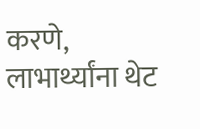करणे, लाभार्थ्यांना थेट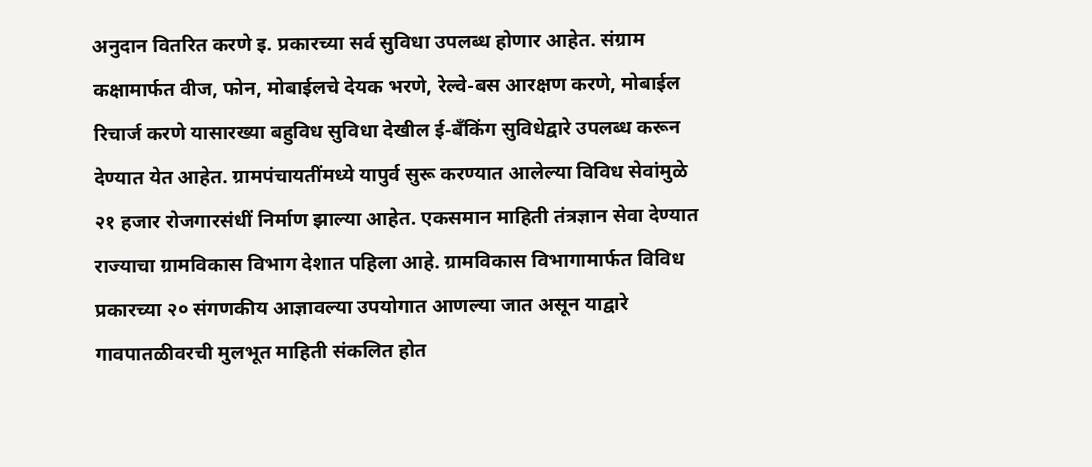अनुदान वितरित करणे इ. प्रकारच्या सर्व सुविधा उपलब्ध होणार आहेत. संग्राम कक्षामार्फत वीज, फोन, मोबाईलचे देयक भरणे, रेल्वे-बस आरक्षण करणे, मोबाईल रिचार्ज करणे यासारख्या बहुविध सुविधा देखील ई-बँकिंग सुविधेद्वारे उपलब्ध करून देण्यात येत आहेत. ग्रामपंचायतींमध्ये यापुर्व सुरू करण्यात आलेल्या विविध सेवांमुळे २१ हजार रोजगारसंधीं निर्माण झाल्या आहेत. एकसमान माहिती तंत्रज्ञान सेवा देण्यात राज्याचा ग्रामविकास विभाग देशात पहिला आहे. ग्रामविकास विभागामार्फत विविध प्रकारच्या २० संगणकीय आज्ञावल्या उपयोगात आणल्या जात असून याद्वारे गावपातळीवरची मुलभूत माहिती संकलित होत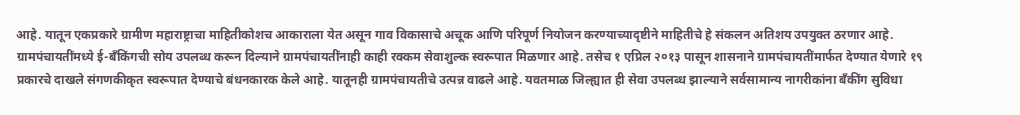आहे. यातून एकप्रकारे ग्रामीण महाराष्ट्राचा माहितीकोशच आकाराला येत असून गाव विकासाचे अचूक आणि परिपूर्ण नियोजन करण्याच्यादृष्टीने माहितीचे हे संकलन अतिशय उपयुक्त ठरणार आहे.
ग्रामपंचायतींमध्ये ई-बँकिंगची सोय उपलब्ध करून दिल्याने ग्रामपंचायतींनाही काही रक्कम सेवाशुल्क स्वरूपात मिळणार आहे. तसेच १ एप्रिल २०१३ पासून शासनाने ग्रामपंचायतींमार्फत देण्यात येणारे १९ प्रकारचे दाखले संगणकीकृत स्वरूपात देण्याचे बंधनकारक केले आहे. यातूनही ग्रामपंचायतीचे उत्पन्न वाढले आहे. यवतमाळ जिल्ह्यात ही सेवा उपलब्ध झाल्याने सर्वसामान्य नागरीकांना बँकींग सुविधा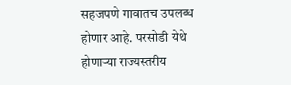सहजपणे गावातच उपलब्ध होणार आहे. परसोडी येथे होणाऱ्या राज्यस्तरीय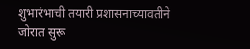शुभारंभाची तयारी प्रशासनाच्यावतीने जोरात सुरू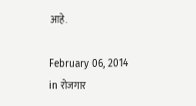आहे.

February 06, 2014 in रोजगार